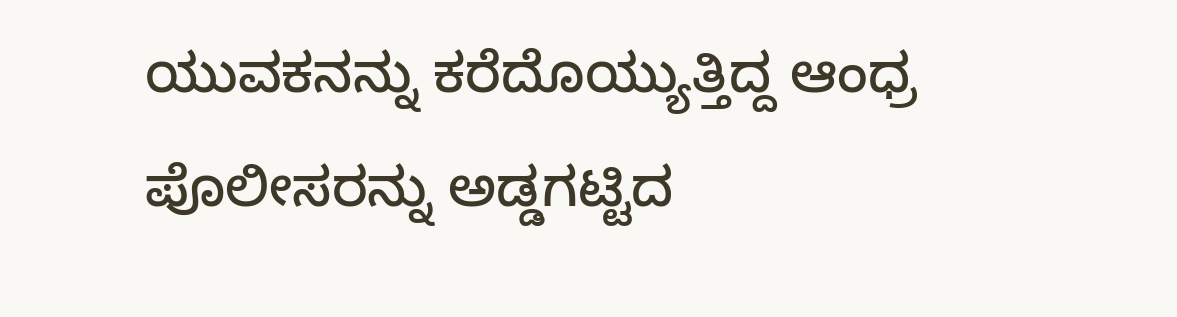ಯುವಕನನ್ನು ಕರೆದೊಯ್ಯುತ್ತಿದ್ದ ಆಂಧ್ರ ಪೊಲೀಸರನ್ನು ಅಡ್ಡಗಟ್ಟಿದ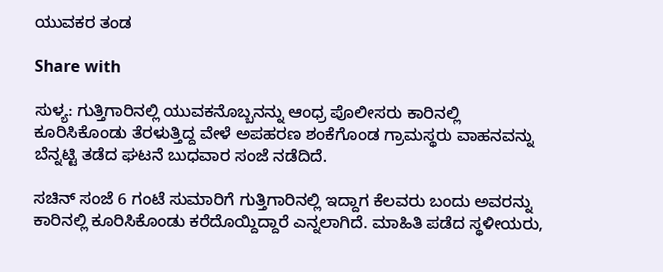ಯುವಕರ ತಂಡ

Share with

ಸುಳ್ಯ: ಗುತ್ತಿಗಾರಿನಲ್ಲಿ ಯುವಕನೊಬ್ಬನನ್ನು ಆಂಧ್ರ ಪೊಲೀಸರು ಕಾರಿನಲ್ಲಿ ಕೂರಿಸಿಕೊಂಡು ತೆರಳುತ್ತಿದ್ದ ವೇಳೆ ಅಪಹರಣ ಶಂಕೆಗೊಂಡ ಗ್ರಾಮಸ್ಥರು ವಾಹನವನ್ನು ಬೆನ್ನಟ್ಟಿ ತಡೆದ ಘಟನೆ ಬುಧವಾರ ಸಂಜೆ ನಡೆದಿದೆ.

ಸಚಿನ್ ಸಂಜೆ 6 ಗಂಟೆ ಸುಮಾರಿಗೆ ಗುತ್ತಿಗಾರಿನಲ್ಲಿ ಇದ್ದಾಗ ಕೆಲವರು ಬಂದು ಅವರನ್ನು ಕಾರಿನಲ್ಲಿ ಕೂರಿಸಿಕೊಂಡು ಕರೆದೊಯ್ದಿದ್ದಾರೆ ಎನ್ನಲಾಗಿದೆ. ಮಾಹಿತಿ ಪಡೆದ ಸ್ಥಳೀಯರು,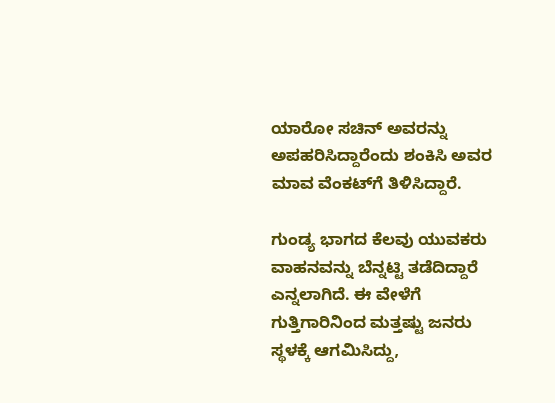ಯಾರೋ ಸಚಿನ್ ಅವರನ್ನು ಅಪಹರಿಸಿದ್ದಾರೆಂದು ಶಂಕಿಸಿ ಅವರ ಮಾವ ವೆಂಕಟ್‌ಗೆ ತಿಳಿಸಿದ್ದಾರೆ.

ಗುಂಡ್ಯ ಭಾಗದ ಕೆಲವು ಯುವಕರು ವಾಹನವನ್ನು ಬೆನ್ನಟ್ಟಿ ತಡೆದಿದ್ದಾರೆ ಎನ್ನಲಾಗಿದೆ. ಈ ವೇಳೆಗೆ ಗುತ್ತಿಗಾರಿನಿಂದ ಮತ್ತಷ್ಟು ಜನರು ಸ್ಥಳಕ್ಕೆ ಆಗಮಿಸಿದ್ದು,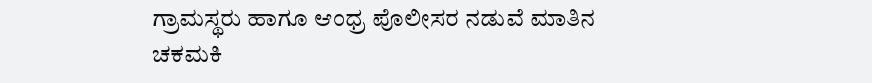ಗ್ರಾಮಸ್ಥರು ಹಾಗೂ ಆಂಧ್ರ ಪೊಲೀಸರ ನಡುವೆ ಮಾತಿನ ಚಕಮಕಿ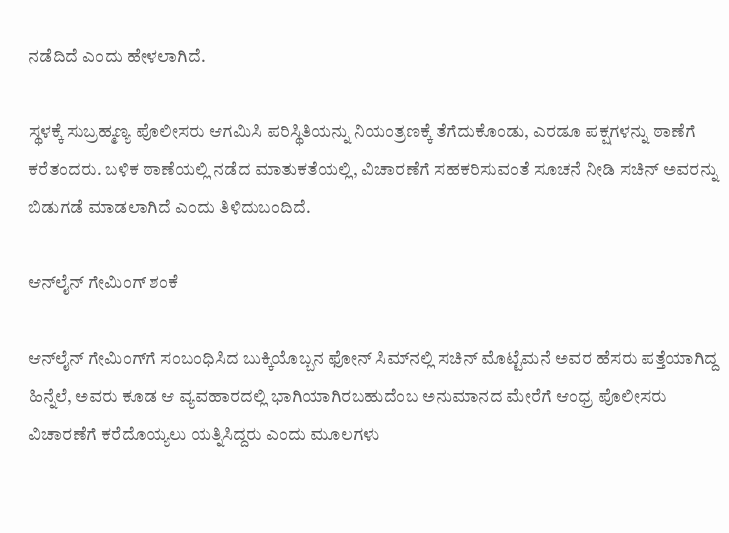ನಡೆದಿದೆ ಎಂದು ಹೇಳಲಾಗಿದೆ.

ಸ್ಥಳಕ್ಕೆ ಸುಬ್ರಹ್ಮಣ್ಯ ಪೊಲೀಸರು ಆಗಮಿಸಿ ಪರಿಸ್ಥಿತಿಯನ್ನು ನಿಯಂತ್ರಣಕ್ಕೆ ತೆಗೆದುಕೊಂಡು, ಎರಡೂ ಪಕ್ಷಗಳನ್ನು ಠಾಣೆಗೆ ಕರೆತಂದರು. ಬಳಿಕ ಠಾಣೆಯಲ್ಲಿ ನಡೆದ ಮಾತುಕತೆಯಲ್ಲಿ, ವಿಚಾರಣೆಗೆ ಸಹಕರಿಸುವಂತೆ ಸೂಚನೆ ನೀಡಿ ಸಚಿನ್ ಅವರನ್ನು ಬಿಡುಗಡೆ ಮಾಡಲಾಗಿದೆ ಎಂದು ತಿಳಿದುಬಂದಿದೆ.

ಆನ್‌ಲೈನ್ ಗೇಮಿಂಗ್ ಶಂಕೆ

ಆನ್‌ಲೈನ್ ಗೇಮಿಂಗ್‌ಗೆ ಸಂಬಂಧಿಸಿದ ಬುಕ್ಕಿಯೊಬ್ಬನ ಫೋನ್ ಸಿಮ್‌ನಲ್ಲಿ ಸಚಿನ್ ಮೊಟ್ಟೆಮನೆ ಅವರ ಹೆಸರು ಪತ್ತೆಯಾಗಿದ್ದ ಹಿನ್ನೆಲೆ, ಅವರು ಕೂಡ ಆ ವ್ಯವಹಾರದಲ್ಲಿ ಭಾಗಿಯಾಗಿರಬಹುದೆಂಬ ಅನುಮಾನದ ಮೇರೆಗೆ ಆಂಧ್ರ ಪೊಲೀಸರು ವಿಚಾರಣೆಗೆ ಕರೆದೊಯ್ಯಲು ಯತ್ನಿಸಿದ್ದರು ಎಂದು ಮೂಲಗಳು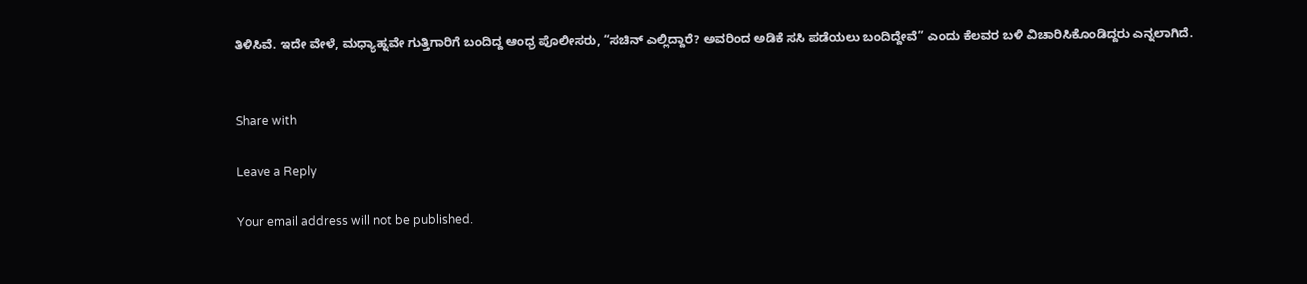ತಿಳಿಸಿವೆ. ಇದೇ ವೇಳೆ, ಮಧ್ಯಾಹ್ನವೇ ಗುತ್ತಿಗಾರಿಗೆ ಬಂದಿದ್ದ ಆಂಧ್ರ ಪೊಲೀಸರು, “ಸಚಿನ್ ಎಲ್ಲಿದ್ದಾರೆ? ಅವರಿಂದ ಅಡಿಕೆ ಸಸಿ ಪಡೆಯಲು ಬಂದಿದ್ದೇವೆ” ಎಂದು ಕೆಲವರ ಬಳಿ ವಿಚಾರಿಸಿಕೊಂಡಿದ್ದರು ಎನ್ನಲಾಗಿದೆ.


Share with

Leave a Reply

Your email address will not be published.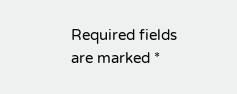Required fields are marked *